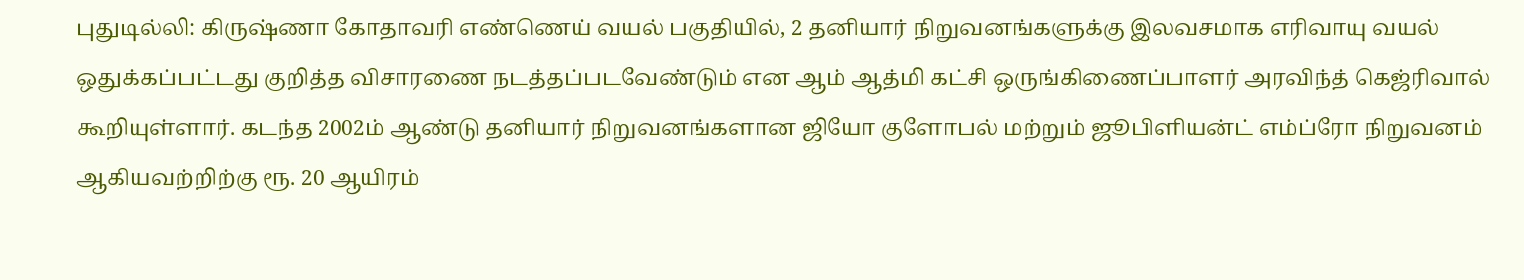புதுடில்லி: கிருஷ்ணா கோதாவரி எண்ணெய் வயல் பகுதியில், 2 தனியார் நிறுவனங்களுக்கு இலவசமாக எரிவாயு வயல் ஒதுக்கப்பட்டது குறித்த விசாரணை நடத்தப்படவேண்டும் என ஆம் ஆத்மி கட்சி ஒருங்கிணைப்பாளர் அரவிந்த் கெஜ்ரிவால் கூறியுள்ளார். கடந்த 2002ம் ஆண்டு தனியார் நிறுவனங்களான ஜியோ குளோபல் மற்றும் ஜூபிளியன்ட் எம்ப்ரோ நிறுவனம் ஆகியவற்றிற்கு ரூ. 20 ஆயிரம்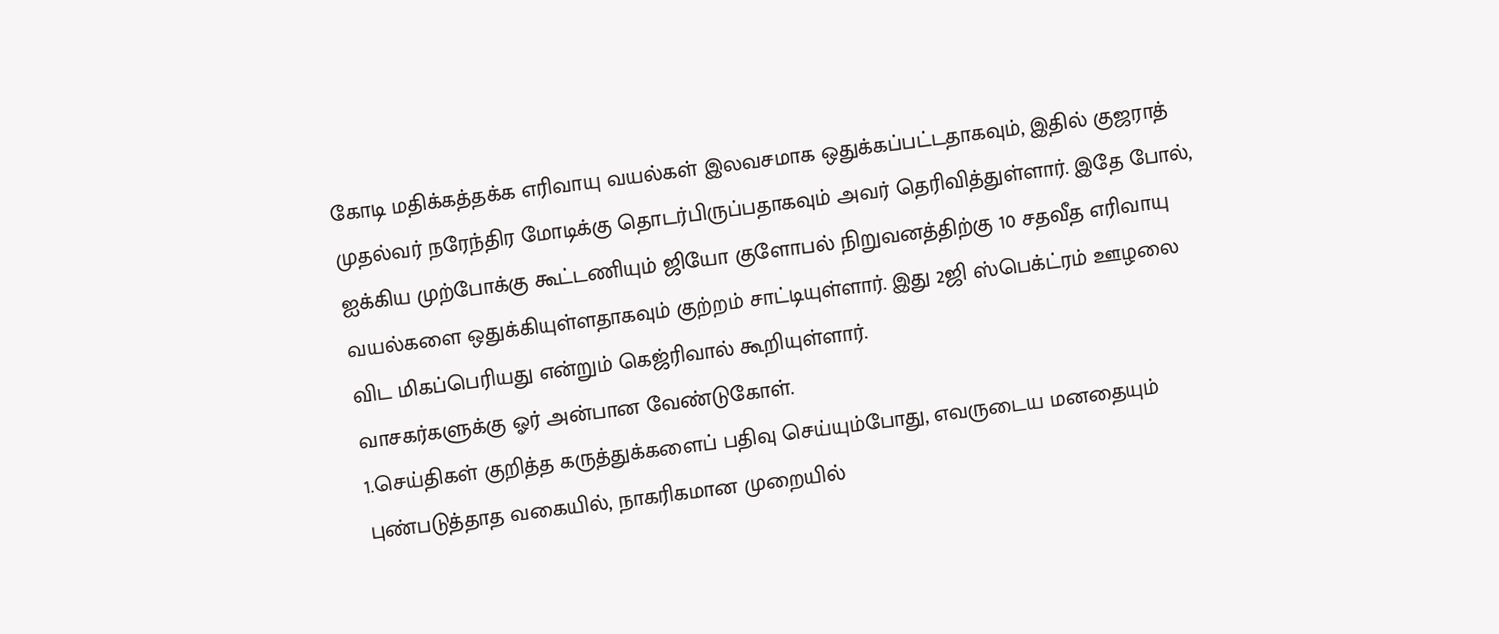கோடி மதிக்கத்தக்க எரிவாயு வயல்கள் இலவசமாக ஒதுக்கப்பட்டதாகவும், இதில் குஜராத் முதல்வர் நரேந்திர மோடிக்கு தொடர்பிருப்பதாகவும் அவர் தெரிவித்துள்ளார். இதே போல், ஐக்கிய முற்போக்கு கூட்டணியும் ஜியோ குளோபல் நிறுவனத்திற்கு 10 சதவீத எரிவாயு வயல்களை ஒதுக்கியுள்ளதாகவும் குற்றம் சாட்டியுள்ளார். இது 2ஜி ஸ்பெக்ட்ரம் ஊழலை விட மிகப்பெரியது என்றும் கெஜ்ரிவால் கூறியுள்ளார்.
வாசகர்களுக்கு ஓர் அன்பான வேண்டுகோள்.
1.செய்திகள் குறித்த கருத்துக்களைப் பதிவு செய்யும்போது, எவருடைய மனதையும் புண்படுத்தாத வகையில், நாகரிகமான முறையில்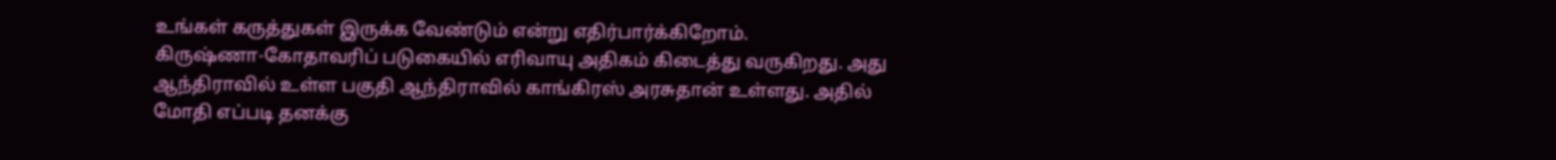உங்கள் கருத்துகள் இருக்க வேண்டும் என்று எதிர்பார்க்கிறோம்.
கிருஷ்ணா-கோதாவரிப் படுகையில் எரிவாயு அதிகம் கிடைத்து வருகிறது. அது ஆந்திராவில் உள்ள பகுதி ஆந்திராவில் காங்கிரஸ் அரசுதான் உள்ளது. அதில் மோதி எப்படி தனக்கு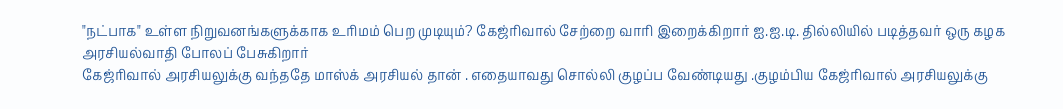"நட்பாக" உள்ள நிறுவனங்களுக்காக உரிமம் பெற முடியும்? கேஜ்ரிவால் சேற்றை வாரி இறைக்கிறார் ஐ.ஐ.டி. தில்லியில் படித்தவர் ஒரு கழக அரசியல்வாதி போலப் பேசுகிறார்
கேஜ்ரிவால் அரசியலுக்கு வந்ததே மாஸ்க் அரசியல் தான் . எதையாவது சொல்லி குழப்ப வேண்டியது .குழம்பிய கேஜ்ரிவால் அரசியலுக்கு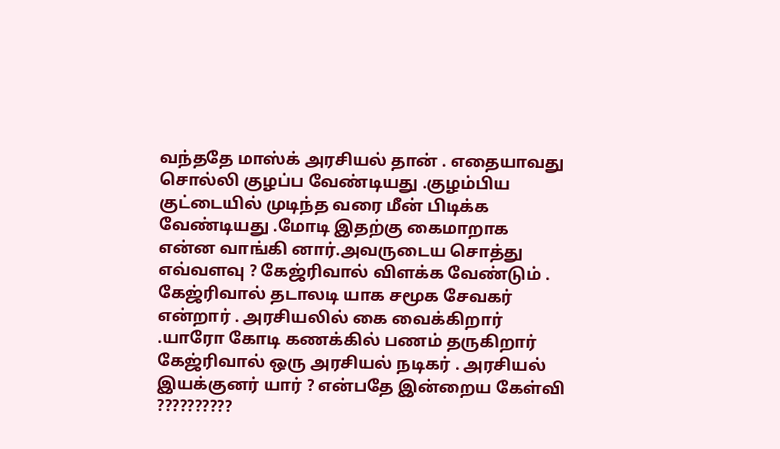வந்ததே மாஸ்க் அரசியல் தான் . எதையாவது சொல்லி குழப்ப வேண்டியது .குழம்பிய குட்டையில் முடிந்த வரை மீன் பிடிக்க வேண்டியது .மோடி இதற்கு கைமாறாக என்ன வாங்கி னார்.அவருடைய சொத்து எவ்வளவு ? கேஜ்ரிவால் விளக்க வேண்டும் . கேஜ்ரிவால் தடாலடி யாக சமூக சேவகர் என்றார் . அரசியலில் கை வைக்கிறார் .யாரோ கோடி கணக்கில் பணம் தருகிறார் கேஜ்ரிவால் ஒரு அரசியல் நடிகர் . அரசியல் இயக்குனர் யார் ? என்பதே இன்றைய கேள்வி ??????????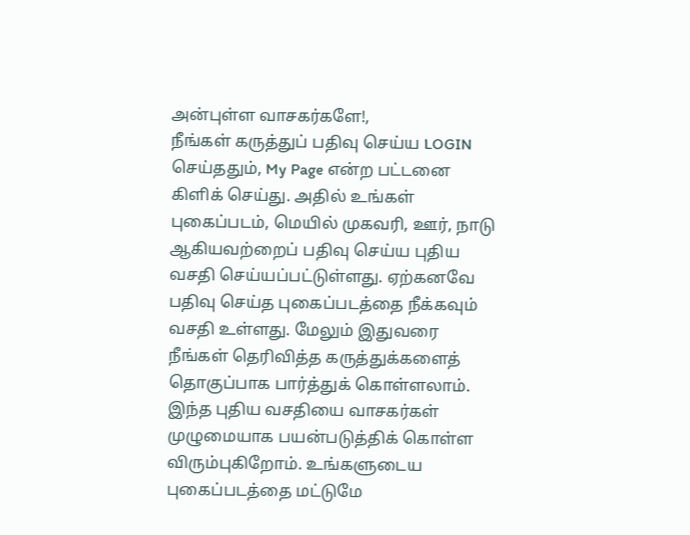அன்புள்ள வாசகர்களே!,
நீங்கள் கருத்துப் பதிவு செய்ய LOGIN செய்ததும், My Page என்ற பட்டனை கிளிக் செய்து. அதில் உங்கள் புகைப்படம், மெயில் முகவரி, ஊர், நாடு ஆகியவற்றைப் பதிவு செய்ய புதிய வசதி செய்யப்பட்டுள்ளது. ஏற்கனவே பதிவு செய்த புகைப்படத்தை நீக்கவும் வசதி உள்ளது. மேலும் இதுவரை நீங்கள் தெரிவித்த கருத்துக்களைத் தொகுப்பாக பார்த்துக் கொள்ளலாம். இந்த புதிய வசதியை வாசகர்கள் முழுமையாக பயன்படுத்திக் கொள்ள விரும்புகிறோம். உங்களுடைய புகைப்படத்தை மட்டுமே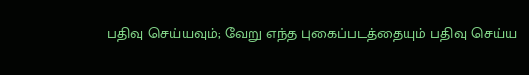பதிவு செய்யவும்; வேறு எந்த புகைப்படத்தையும் பதிவு செய்ய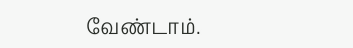வேண்டாம்.